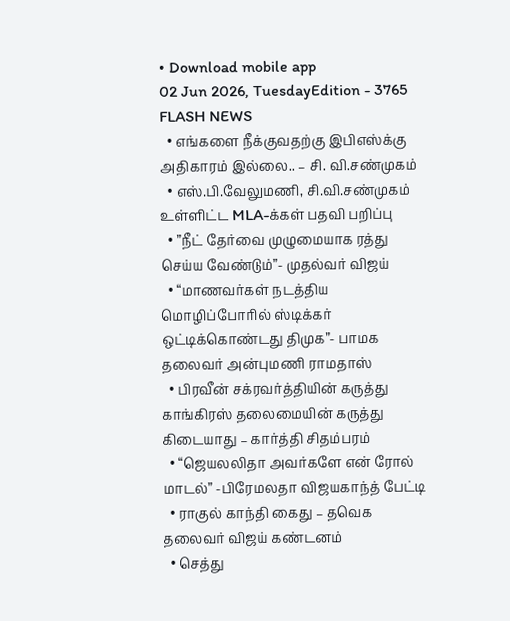• Download mobile app
02 Jun 2026, TuesdayEdition - 3765
FLASH NEWS
  • எங்களை நீக்குவதற்கு இபிஎஸ்க்கு அதிகாரம் இல்லை.. – சி. வி.சண்முகம்
  • எஸ்.பி.வேலுமணி, சி.வி.சண்முகம் உள்ளிட்ட MLA-க்கள் பதவி பறிப்பு
  • ”நீட் தேர்வை முழுமையாக ரத்து செய்ய வேண்டும்”- முதல்வர் விஜய்
  • “மாணவர்கள் நடத்திய மொழிப்போரில் ஸ்டிக்கர் ஒட்டிக்கொண்டது திமுக”- பாமக தலைவர் அன்புமணி ராமதாஸ்
  • பிரவீன் சக்ரவர்த்தியின் கருத்து காங்கிரஸ் தலைமையின் கருத்து கிடையாது – கார்த்தி சிதம்பரம்
  • “ஜெயலலிதா அவர்களே என் ரோல் மாடல்” -பிரேமலதா விஜயகாந்த் பேட்டி
  • ராகுல் காந்தி கைது – தவெக தலைவர் விஜய் கண்டனம்
  • செத்து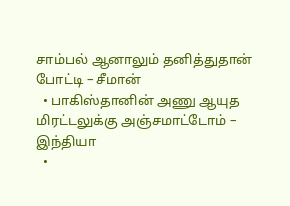சாம்பல் ஆனாலும் தனித்துதான் போட்டி – சீமான்
  • பாகிஸ்தானின் அணு ஆயுத மிரட்டலுக்கு அஞ்சமாட்டோம் – இந்தியா
  •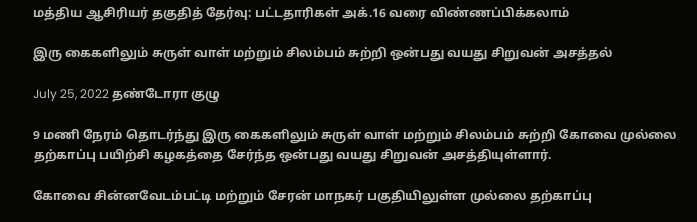மத்திய ஆசிரியர் தகுதித் தேர்வு: பட்டதாரிகள் அக்.16 வரை விண்ணப்பிக்கலாம்

இரு கைகளிலும் சுருள் வாள் மற்றும் சிலம்பம் சுற்றி ஒன்பது வயது சிறுவன் அசத்தல்

July 25, 2022 தண்டோரா குழு

9 மணி நேரம் தொடர்ந்து இரு கைகளிலும் சுருள் வாள் மற்றும் சிலம்பம் சுற்றி கோவை முல்லை தற்காப்பு பயிற்சி கழகத்தை சேர்ந்த ஒன்பது வயது சிறுவன் அசத்தியுள்ளார்.

கோவை சின்னவேடம்பட்டி மற்றும் சேரன் மாநகர் பகுதியிலுள்ள முல்லை தற்காப்பு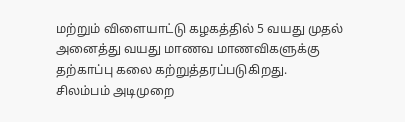மற்றும் விளையாட்டு கழகத்தில் 5 வயது முதல் அனைத்து வயது மாணவ மாணவிகளுக்கு தற்காப்பு கலை கற்றுத்தரப்படுகிறது.
சிலம்பம் அடிமுறை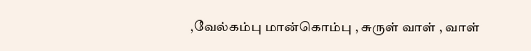,வேல்கம்பு மான்கொம்பு , சுருள் வாள் , வாள்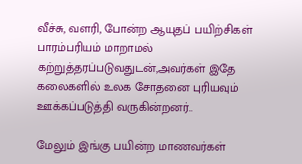வீச்சு, வளரி, போன்ற ஆயுதப் பயிற்சிகள் பாரம்பரியம் மாறாமல் கற்றுத்தரப்படுவதுடன்,அவர்கள் இதே கலைகளில் உலக சோதனை புரியவும் ஊக்கப்படுத்தி வருகின்றனர்..

மேலும் இங்கு பயின்ற மாணவர்கள்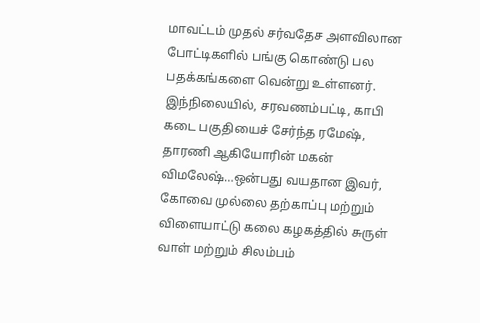மாவட்டம் முதல் சர்வதேச அளவிலான போட்டிகளில் பங்கு கொண்டு பல பதக்கங்களை வென்று உள்ளனர். இந்நிலையில், சரவணம்பட்டி, காபி கடை பகுதியைச் சேர்ந்த ரமேஷ், தாரணி ஆகியோரின் மகன் விமலேஷ்…ஒன்பது வயதான இவர், கோவை முல்லை தற்காப்பு மற்றும் விளையாட்டு கலை கழகத்தில் சுருள் வாள் மற்றும் சிலம்பம்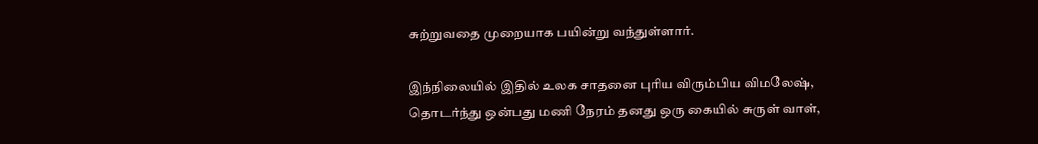சுற்றுவதை முறையாக பயின்று வந்துள்ளார்.

இந்நிலையில் இதில் உலக சாதனை புரிய விரும்பிய விமலேஷ், தொடர்ந்து ஒன்பது மணி நேரம் தனது ஒரு கையில் சுருள் வாள்,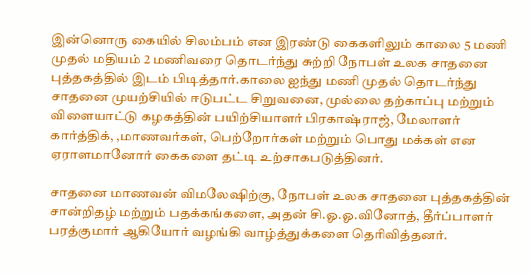இன்னொரு கையில் சிலம்பம் என இரண்டு கைகளிலும் காலை 5 மணி முதல் மதியம் 2 மணிவரை தொடர்ந்து சுற்றி நோபள் உலக சாதனை புத்தகத்தில் இடம் பிடித்தார்.காலை ஐந்து மணி முதல் தொடர்ந்து சாதனை முயற்சியில் ஈடுபட்ட சிறுவனை, முல்லை தற்காப்பு மற்றும் விளையாட்டு கழகத்தின் பயிற்சியாளர் பிரகாஷ்ராஜ், மேலாளர் கார்த்திக், ,மாணவர்கள், பெற்றோர்கள் மற்றும் பொது மக்கள் என ஏராளமானோர் கைகளை தட்டி உற்சாகபடுத்தினர்.

சாதனை மாணவன் விமலேஷிற்கு, நோபள் உலக சாதனை புத்தகத்தின் சான்றிதழ் மற்றும் பதக்கங்களை, அதன் சி.ஓ.ஓ.வினோத், தீர்ப்பாளர் பரத்குமார் ஆகியோர் வழங்கி வாழ்த்துக்களை தெரிவித்தனர்.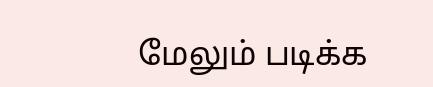மேலும் படிக்க